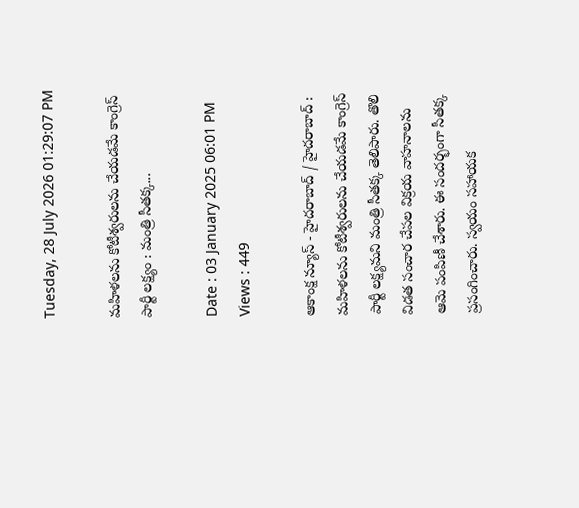Tuesday, 28 July 2026 01:29:07 PM

మహిళలను కోటీశ్వరులను చేయడమే కాంగ్రెస్ పార్టీ లక్ష్యం : మంత్రి సీతక్క...

Date : 03 January 2025 06:01 PM Views : 449

ఆకాంక్ష న్యూస్ - హైదరాబాద్ / హైదరాబాద్ : మహిళలను కోటీశ్వరులను చేయడమే కాంగ్రెస్ పార్టీ లక్ష్యమని మంత్రి సీతక్క తెలిపారు. తొలి విడత సంచార చేపల విక్రయ వాహనాలను ఆమె పంపిణీ చేశారు. ఈ సందర్భంగా సీతక్క ప్రసంగించారు. స్వయం సహాయక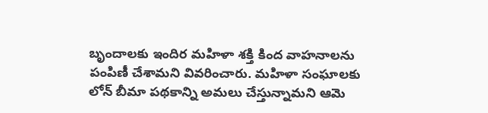బృందాలకు ఇందిర మహిళా శక్తి కింద వాహనాలను పంపిణీ చేశామని వివరించారు. మహిళా సంఘాలకు లోన్ బీమా పథకాన్ని అమలు చేస్తున్నామని ఆమె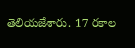తెలియజేశారు. 17 రకాల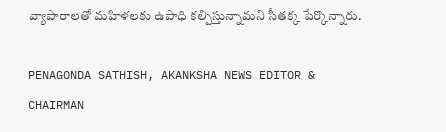వ్యాపారాలతో మహిళలకు ఉపాధి కల్పిస్తున్నామని సీతక్క పేర్కొన్నారు.

PENAGONDA SATHISH, AKANKSHA NEWS EDITOR & CHAIRMAN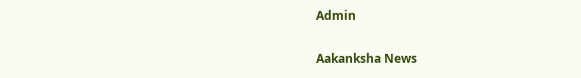Admin

Aakanksha News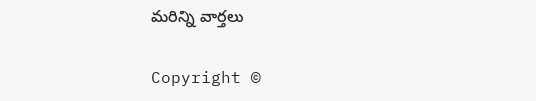మరిన్ని వార్తలు

Copyright ©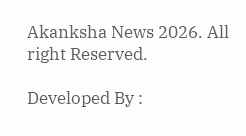Akanksha News 2026. All right Reserved.

Developed By :